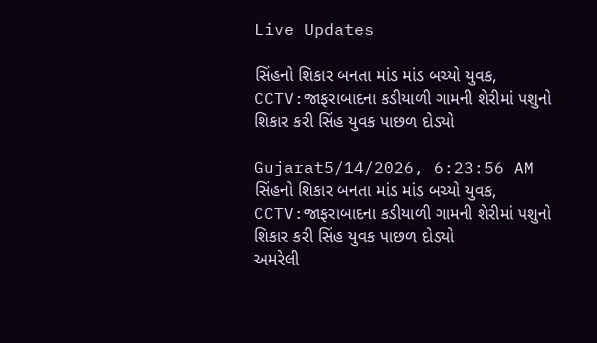Live Updates

સિંહનો શિકાર બનતા માંડ માંડ બચ્યો યુવક, CCTV:જાફરાબાદના કડીયાળી ગામની શેરીમાં પશુનો શિકાર કરી સિંહ યુવક પાછળ દોડ્યો

Gujarat5/14/2026, 6:23:56 AM
સિંહનો શિકાર બનતા માંડ માંડ બચ્યો યુવક, CCTV:જાફરાબાદના કડીયાળી ગામની શેરીમાં પશુનો શિકાર કરી સિંહ યુવક પાછળ દોડ્યો
અમરેલી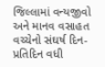જિલ્લામાં વન્યજીવો અને માનવ વસાહત વચ્ચેનો સંઘર્ષ દિન-પ્રતિદિન વધી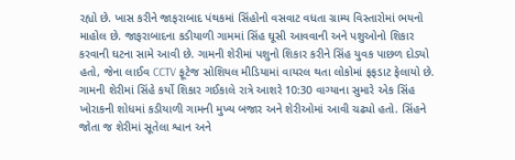રહ્યો છે. ખાસ કરીને જાફરાબાદ પંથકમાં સિંહોનો વસવાટ વધતા ગ્રામ્ય વિસ્તારોમાં ભયનો માહોલ છે. જાફરાબાદના કડીયાળી ગામમાં સિંહ ઘૂસી આવવાની અને પશુઓનો શિકાર કરવાની ઘટના સામે આવી છે. ગામની શેરીમાં પશુનો શિકાર કરીને સિંહ યુવક પાછળ દોડ્યો હતો, જેના લાઈવ CCTV ફૂટેજ સોશિયલ મીડિયામાં વાયરલ થતા લોકોમાં ફફડાટ ફેલાયો છે. ગામની શેરીમાં સિંહે કર્યો શિકાર ગઈકાલે રાત્રે આશરે 10:30 વાગ્યાના સુમારે એક સિંહ ખોરાકની શોધમાં કડીયાળી ગામની મુખ્ય બજાર અને શેરીઓમાં આવી ચઢ્યો હતો. સિંહને જોતા જ શેરીમાં સૂતેલા શ્વાન અને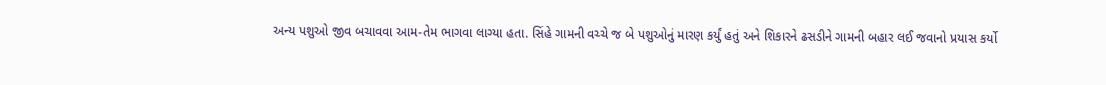અન્ય પશુઓ જીવ બચાવવા આમ-તેમ ભાગવા લાગ્યા હતા. સિંહે ગામની વચ્ચે જ બે પશુઓનું મારણ કર્યું હતું અને શિકારને ઢસડીને ગામની બહાર લઈ જવાનો પ્રયાસ કર્યો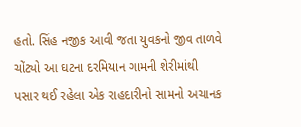હતો. સિંહ નજીક આવી જતા યુવકનો જીવ તાળવે ચોંટ્યો આ ઘટના દરમિયાન ગામની શેરીમાંથી પસાર થઈ રહેલા એક રાહદારીનો સામનો અચાનક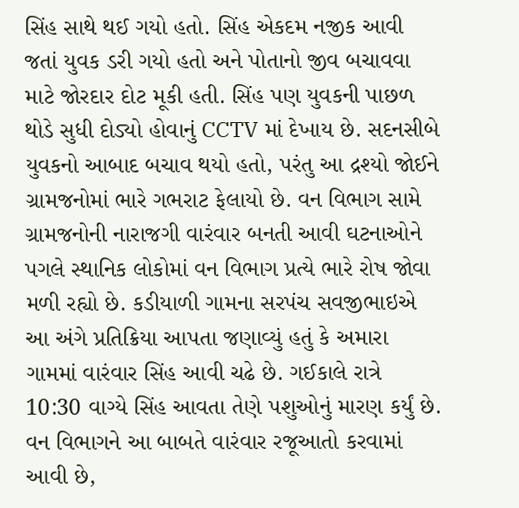સિંહ સાથે થઈ ગયો હતો. સિંહ એકદમ નજીક આવી જતાં યુવક ડરી ગયો હતો અને પોતાનો જીવ બચાવવા માટે જોરદાર દોટ મૂકી હતી. સિંહ પણ યુવકની પાછળ થોડે સુધી દોડ્યો હોવાનું CCTV માં દેખાય છે. સદનસીબે યુવકનો આબાદ બચાવ થયો હતો, પરંતુ આ દ્રશ્યો જોઈને ગ્રામજનોમાં ભારે ગભરાટ ફેલાયો છે. વન વિભાગ સામે ગ્રામજનોની નારાજગી વારંવાર બનતી આવી ઘટનાઓને પગલે સ્થાનિક લોકોમાં વન વિભાગ પ્રત્યે ભારે રોષ જોવા મળી રહ્યો છે. કડીયાળી ગામના સરપંચ સવજીભાઇએ આ અંગે પ્રતિક્રિયા આપતા જણાવ્યું હતું કે અમારા ગામમાં વારંવાર સિંહ આવી ચઢે છે. ગઈકાલે રાત્રે 10:30 વાગ્યે સિંહ આવતા તેણે પશુઓનું મારણ કર્યું છે. વન વિભાગને આ બાબતે વારંવાર રજૂઆતો કરવામાં આવી છે,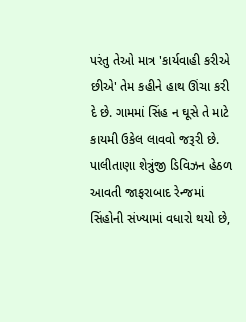પરંતુ તેઓ માત્ર 'કાર્યવાહી કરીએ છીએ' તેમ કહીને હાથ ઊંચા કરી દે છે. ગામમાં સિંહ ન ઘૂસે તે માટે કાયમી ઉકેલ લાવવો જરૂરી છે. પાલીતાણા શેત્રુંજી ડિવિઝન હેઠળ આવતી જાફરાબાદ રેન્જમાં સિંહોની સંખ્યામાં વધારો થયો છે,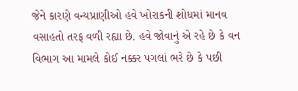જેને કારણે વન્યપ્રાણીઓ હવે ખોરાકની શોધમાં માનવ વસાહતો તરફ વળી રહ્યા છે. હવે જોવાનું એ રહે છે કે વન વિભાગ આ મામલે કોઈ નક્કર પગલાં ભરે છે કે પછી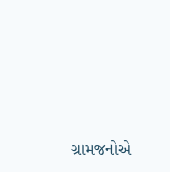ગ્રામજનોએ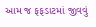આમ જ ફફડાટમાં જીવવું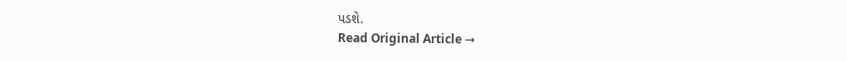પડશે.
Read Original Article →